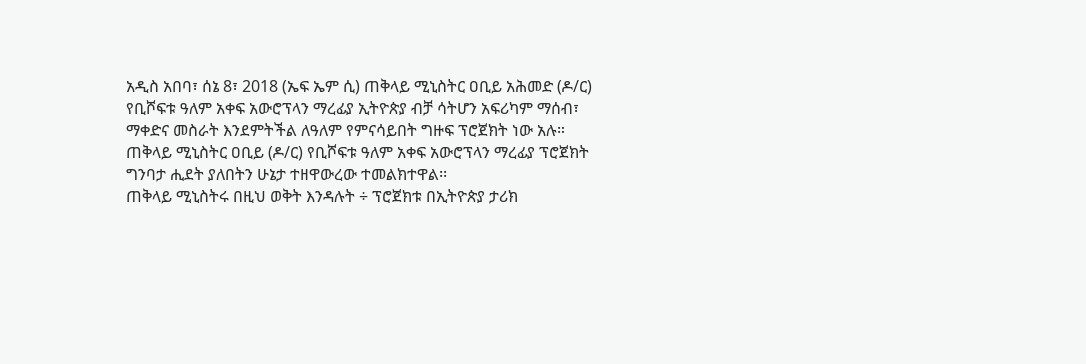አዲስ አበባ፣ ሰኔ 8፣ 2018 (ኤፍ ኤም ሲ) ጠቅላይ ሚኒስትር ዐቢይ አሕመድ (ዶ/ር) የቢሾፍቱ ዓለም አቀፍ አውሮፕላን ማረፊያ ኢትዮጵያ ብቻ ሳትሆን አፍሪካም ማሰብ፣ ማቀድና መስራት እንደምትችል ለዓለም የምናሳይበት ግዙፍ ፕሮጀክት ነው አሉ።
ጠቅላይ ሚኒስትር ዐቢይ (ዶ/ር) የቢሾፍቱ ዓለም አቀፍ አውሮፕላን ማረፊያ ፕሮጀክት ግንባታ ሒደት ያለበትን ሁኔታ ተዘዋውረው ተመልክተዋል፡፡
ጠቅላይ ሚኒስትሩ በዚህ ወቅት እንዳሉት ÷ ፕሮጀክቱ በኢትዮጵያ ታሪክ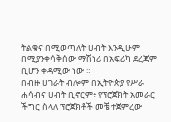ትልቁና በሚወጣለት ሀብት እንዲሁም በሚያንቀሳቅሰው ማሽነሪ በአፍሪካ ደረጃም ቢሆን ቀዳሚው ነው ።
በብዙ ሀገራት ብሎም በኢትዮጵያ የሥራ ሐሳብና ሀብት ቢኖርም፥ የፕሮጀክት አመራር ችግር ስላለ ፕሮጀክቶች መቼ ተጀምረው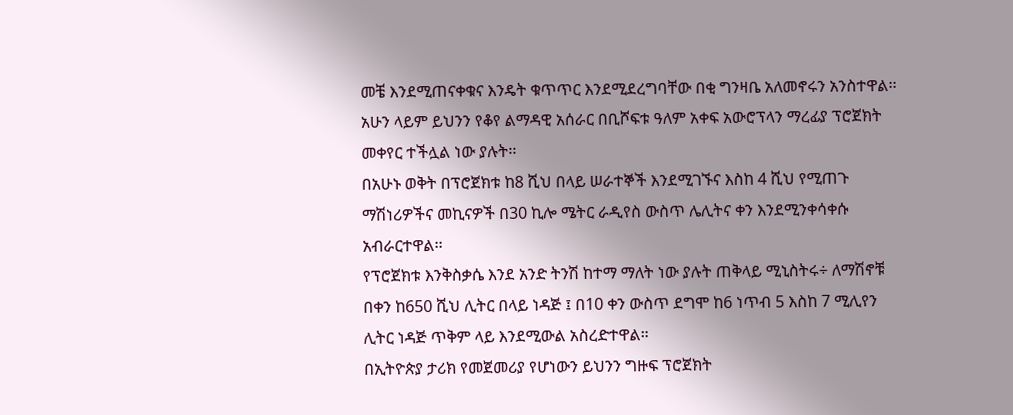መቼ እንደሚጠናቀቁና እንዴት ቁጥጥር እንደሚደረግባቸው በቂ ግንዛቤ አለመኖሩን አንስተዋል፡፡
አሁን ላይም ይህንን የቆየ ልማዳዊ አሰራር በቢሾፍቱ ዓለም አቀፍ አውሮፕላን ማረፊያ ፕሮጀክት መቀየር ተችሏል ነው ያሉት፡፡
በአሁኑ ወቅት በፕሮጀክቱ ከ8 ሺህ በላይ ሠራተኞች እንደሚገኙና እስከ 4 ሺህ የሚጠጉ ማሽነሪዎችና መኪናዎች በ30 ኪሎ ሜትር ራዲየስ ውስጥ ሌሊትና ቀን እንደሚንቀሳቀሱ አብራርተዋል፡፡
የፕሮጀክቱ እንቅስቃሴ እንደ አንድ ትንሽ ከተማ ማለት ነው ያሉት ጠቅላይ ሚኒስትሩ÷ ለማሽኖቹ በቀን ከ650 ሺህ ሊትር በላይ ነዳጅ ፤ በ10 ቀን ውስጥ ደግሞ ከ6 ነጥብ 5 እስከ 7 ሚሊየን ሊትር ነዳጅ ጥቅም ላይ እንደሚውል አስረድተዋል።
በኢትዮጵያ ታሪክ የመጀመሪያ የሆነውን ይህንን ግዙፍ ፕሮጀክት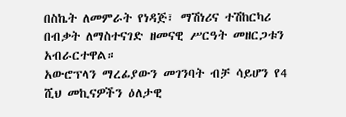በስኬት ለመምራት የነዳጅ፣ ማሽነሪና ተሽከርካሪ በብቃት ለማስተናገድ ዘመናዊ ሥርዓት መዘርጋቱን አብራርተዋል።
አውሮፕላን ማረፊያውን መገንባት ብቻ ሳይሆን የ4 ሺህ መኪናዎችን ዕለታዊ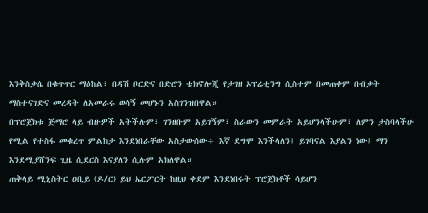እንቅስቃሴ በቁጥጥር ማዕከል፣ በዳሽ ቦርድና በድሮን ቴክኖሎጂ የታገዘ ኦፕሬቲንግ ሲስተም በመጠቀም በብቃት ማስተናገድና መረዳት ለአመራሩ ወሳኝ መሆኑን አስገንዝበዋል።
በፕሮጀክቱ ጅማሮ ላይ ብዙዎች አትችሉም፣ ገንዘቡም አይገኝም፣ ስራውን መምራት አይሆንላችሁም፣ ለምን ታስባላችሁ የሚል የተስፋ መቁረጥ ምልከታ እንደነበራቸው አስታውሰው÷ እኛ ደግሞ እንችላለን፤ ይገባናል እያልን ነው፤ ማን እንደሚያሸንፍ ጊዜ ሲደርስ እናያለን ሲሉም አክለዋል።
ጠቅላይ ሚኒስትር ዐቢይ (ዶ/ር) ይህ ኤርፖርት ከዚህ ቀደም እንደነበሩት ፕሮጀክቶች ሳይሆን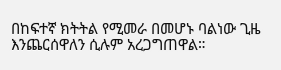በከፍተኛ ክትትል የሚመራ በመሆኑ ባልነው ጊዜ እንጨርሰዋለን ሲሉም አረጋግጠዋል።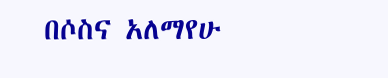በሶስና አለማየሁ